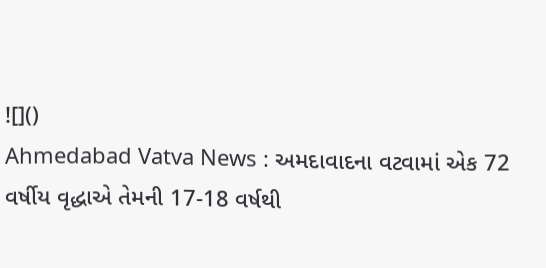![]()
Ahmedabad Vatva News : અમદાવાદના વટવામાં એક 72 વર્ષીય વૃદ્ધાએ તેમની 17-18 વર્ષથી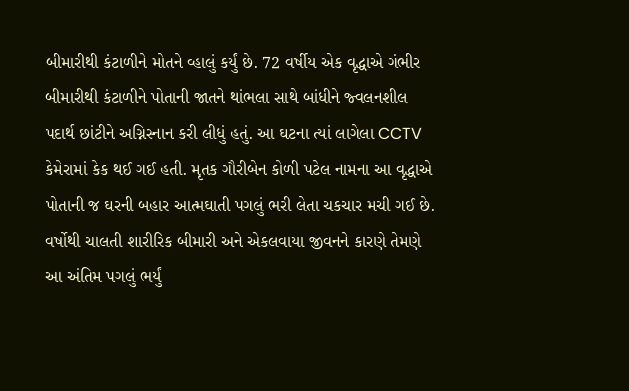બીમારીથી કંટાળીને મોતને વ્હાલું કર્યું છે. 72 વર્ષીય એક વૃદ્ધાએ ગંભીર બીમારીથી કંટાળીને પોતાની જાતને થાંભલા સાથે બાંધીને જ્વલનશીલ પદાર્થ છાંટીને અગ્નિસ્નાન કરી લીધું હતું. આ ઘટના ત્યાં લાગેલા CCTV કેમેરામાં કેક થઈ ગઈ હતી. મૃતક ગૌરીબેન કોળી પટેલ નામના આ વૃદ્ધાએ પોતાની જ ઘરની બહાર આત્મઘાતી પગલું ભરી લેતા ચકચાર મચી ગઈ છે. વર્ષોથી ચાલતી શારીરિક બીમારી અને એકલવાયા જીવનને કારણે તેમણે આ અંતિમ પગલું ભર્યું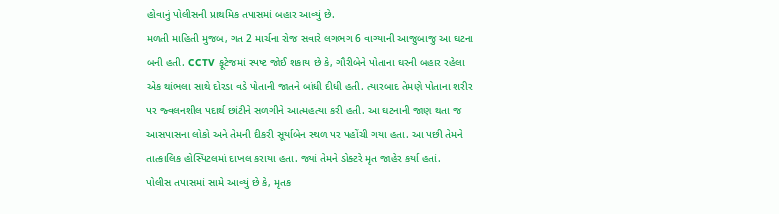હોવાનું પોલીસની પ્રાથમિક તપાસમાં બહાર આવ્યું છે.
મળતી માહિતી મુજબ, ગત 2 માર્ચના રોજ સવારે લગભગ 6 વાગ્યાની આજુબાજુ આ ઘટના બની હતી. CCTV ફૂટેજમાં સ્પષ્ટ જોઈ શકાય છે કે, ગૌરીબેને પોતાના ઘરની બહાર રહેલા એક થાંભલા સાથે દોરડા વડે પોતાની જાતને બાંધી દીધી હતી. ત્યારબાદ તેમણે પોતાના શરીર પર જ્વલનશીલ પદાર્થ છાંટીને સળગીને આત્મહત્યા કરી હતી. આ ઘટનાની જાણ થતા જ આસપાસના લોકો અને તેમની દીકરી સૂર્યાબેન સ્થળ પર પહોંચી ગયા હતા. આ પછી તેમને તાત્કાલિક હોસ્પિટલમાં દાખલ કરાયા હતા. જ્યાં તેમને ડોક્ટરે મૃત જાહેર કર્યા હતાં.
પોલીસ તપાસમાં સામે આવ્યું છે કે, મૃતક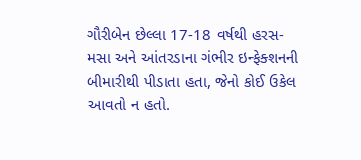ગૌરીબેન છેલ્લા 17-18 વર્ષથી હરસ-મસા અને આંતરડાના ગંભીર ઇન્ફેક્શનની બીમારીથી પીડાતા હતા, જેનો કોઈ ઉકેલ આવતો ન હતો.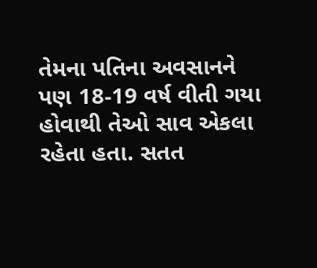તેમના પતિના અવસાનને પણ 18-19 વર્ષ વીતી ગયા હોવાથી તેઓ સાવ એકલા રહેતા હતા. સતત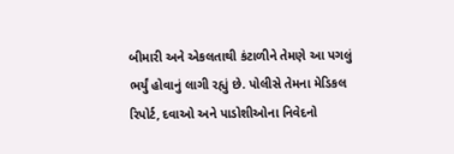બીમારી અને એકલતાથી કંટાળીને તેમણે આ પગલું ભર્યું હોવાનું લાગી રહ્યું છે. પોલીસે તેમના મેડિકલ રિપોર્ટ, દવાઓ અને પાડોશીઓના નિવેદનો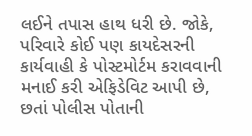લઈને તપાસ હાથ ધરી છે. જોકે, પરિવારે કોઈ પણ કાયદેસરની કાર્યવાહી કે પોસ્ટમોર્ટમ કરાવવાની મનાઈ કરી એફિડેવિટ આપી છે, છતાં પોલીસ પોતાની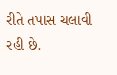રીતે તપાસ ચલાવી રહી છે.